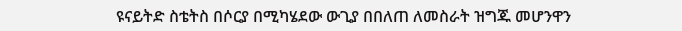ዩናይትድ ስቴትስ በሶርያ በሚካሄደው ውጊያ በበለጠ ለመስራት ዝግጁ መሆንዋን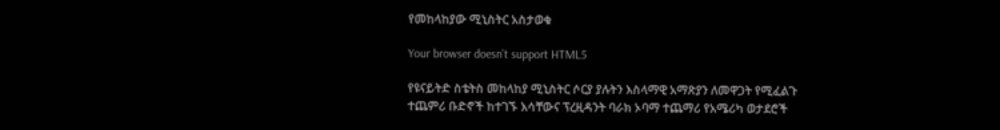የመከላከያው ሚኒስትር አስታወቁ

Your browser doesn’t support HTML5

የዩናይትድ ስቴትስ መከላከያ ሚኒስትር ሶርያ ያሉትን እስላማዊ አማጽያን ለመዋጋት የሚፈልጉ ተጨምሪ ቡድኖች ከተገኙ እሳቸውና ፕረዚዳንት ባራክ ኦባማ ተጨማሪ የአሜሪካ ወታደሮች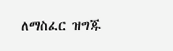ለማስፈር ዝግጁ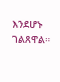እንደሆኑ ገልጸዋል።